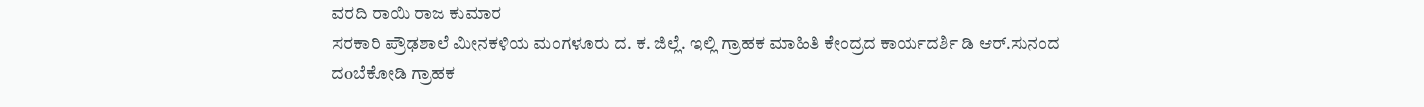ವರದಿ ರಾಯಿ ರಾಜ ಕುಮಾರ
ಸರಕಾರಿ ಪ್ರೌಢಶಾಲೆ ಮೀನಕಳಿಯ ಮಂಗಳೂರು ದ. ಕ. ಜಿಲ್ಲೆ. ಇಲ್ಲಿ ಗ್ರಾಹಕ ಮಾಹಿತಿ ಕೇಂದ್ರದ ಕಾರ್ಯದರ್ಶಿ ಡಿ ಆರ್.ಸುನಂದ ದoಬೆಕೋಡಿ ಗ್ರಾಹಕ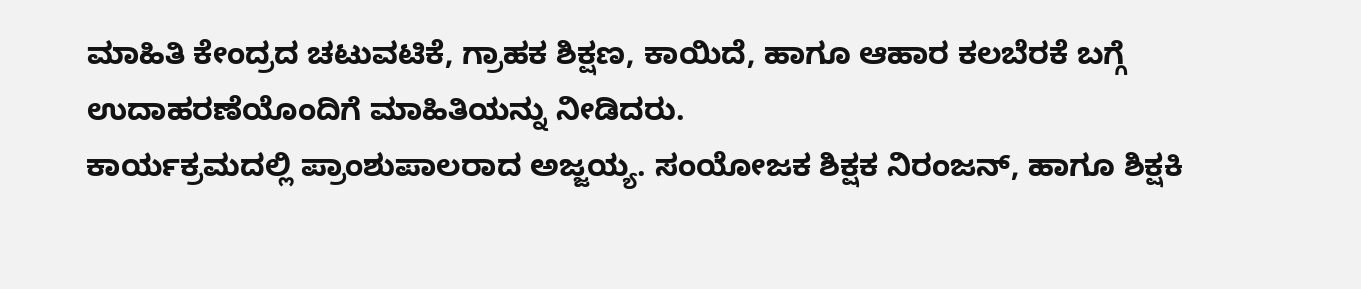ಮಾಹಿತಿ ಕೇಂದ್ರದ ಚಟುವಟಿಕೆ, ಗ್ರಾಹಕ ಶಿಕ್ಷಣ, ಕಾಯಿದೆ, ಹಾಗೂ ಆಹಾರ ಕಲಬೆರಕೆ ಬಗ್ಗೆ ಉದಾಹರಣೆಯೊಂದಿಗೆ ಮಾಹಿತಿಯನ್ನು ನೀಡಿದರು.
ಕಾರ್ಯಕ್ರಮದಲ್ಲಿ ಪ್ರಾಂಶುಪಾಲರಾದ ಅಜ್ಜಯ್ಯ. ಸಂಯೋಜಕ ಶಿಕ್ಷಕ ನಿರಂಜನ್, ಹಾಗೂ ಶಿಕ್ಷಕಿ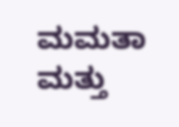ಮಮತಾ ಮತ್ತು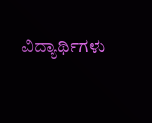ವಿದ್ಯಾರ್ಥಿಗಳು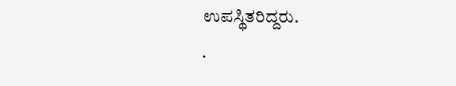ಉಪಸ್ಥಿತರಿದ್ದರು.
.